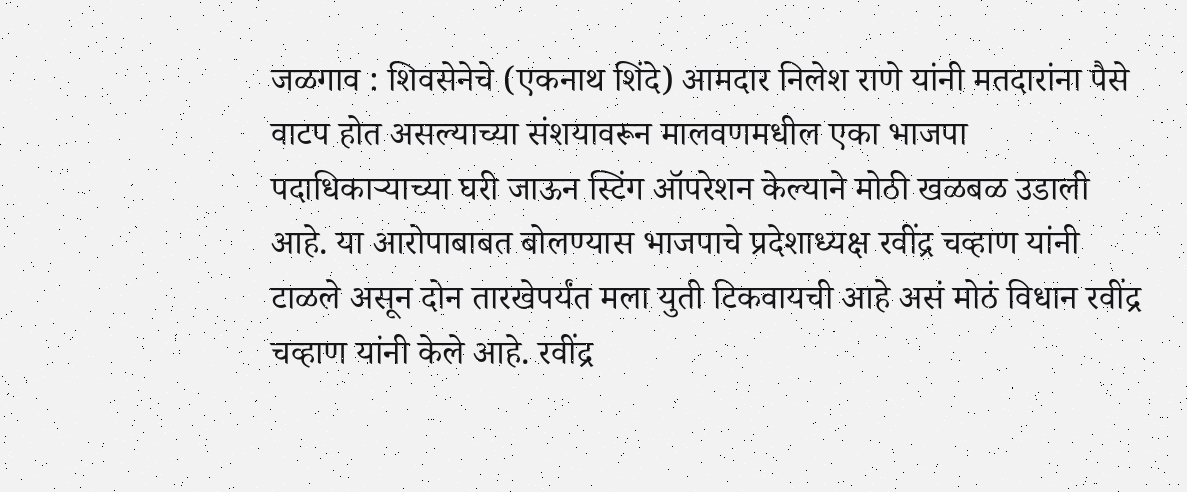जळगाव : शिवसेनेचे (एकनाथ शिंदे) आमदार निलेश राणे यांनी मतदारांना पैसे वाटप होत असल्याच्या संशयावरून मालवणमधील एका भाजपा पदाधिकाऱ्याच्या घरी जाऊन स्टिंग ऑपरेशन केल्याने मोठी खळबळ उडाली आहे. या आरोपाबाबत बोलण्यास भाजपाचे प्रदेशाध्यक्ष रवींद्र चव्हाण यांनी टाळले असून दोन तारखेपर्यंत मला युती टिकवायची आहे असं मोठं विधान रवींद्र चव्हाण यांनी केले आहे. रवींद्र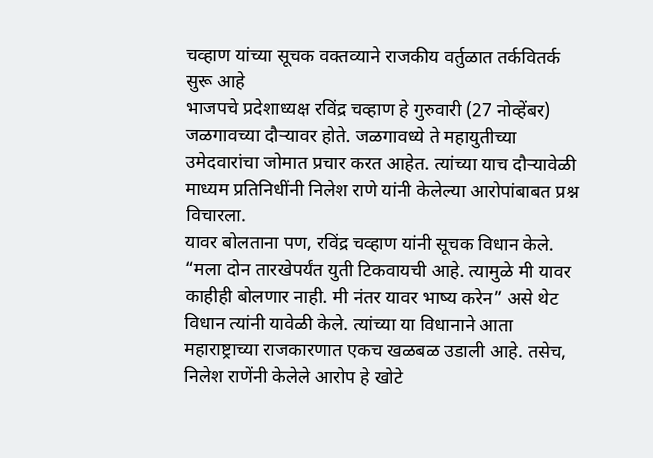चव्हाण यांच्या सूचक वक्तव्याने राजकीय वर्तुळात तर्कवितर्क सुरू आहे
भाजपचे प्रदेशाध्यक्ष रविंद्र चव्हाण हे गुरुवारी (27 नोव्हेंबर) जळगावच्या दौऱ्यावर होते. जळगावध्ये ते महायुतीच्या उमेदवारांचा जोमात प्रचार करत आहेत. त्यांच्या याच दौऱ्यावेळी माध्यम प्रतिनिधींनी निलेश राणे यांनी केलेल्या आरोपांबाबत प्रश्न विचारला.
यावर बोलताना पण, रविंद्र चव्हाण यांनी सूचक विधान केले. “मला दोन तारखेपर्यंत युती टिकवायची आहे. त्यामुळे मी यावर काहीही बोलणार नाही. मी नंतर यावर भाष्य करेन” असे थेट विधान त्यांनी यावेळी केले. त्यांच्या या विधानाने आता महाराष्ट्राच्या राजकारणात एकच खळबळ उडाली आहे. तसेच, निलेश राणेंनी केलेले आरोप हे खोटे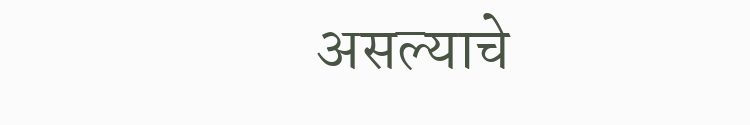असल्याचे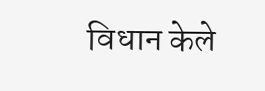विधान केले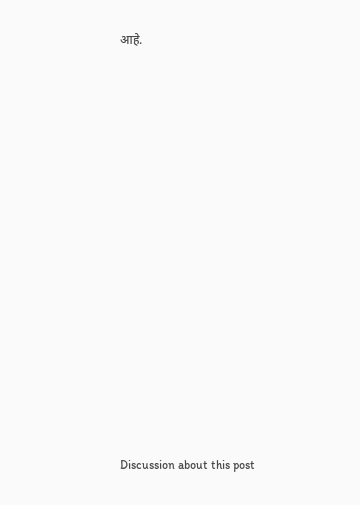आहे.















Discussion about this post